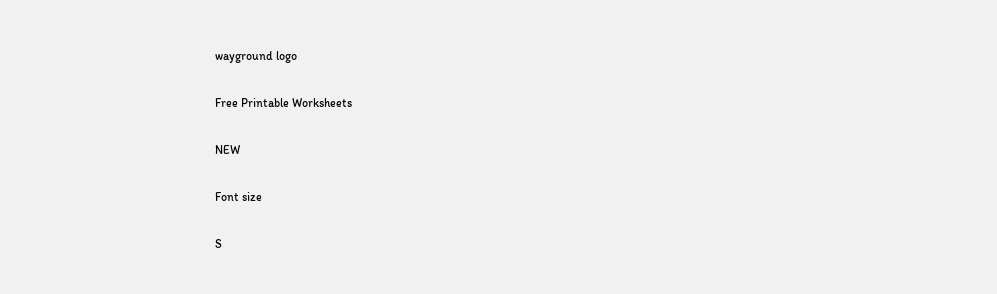wayground logo

Free Printable Worksheets

NEW

Font size

S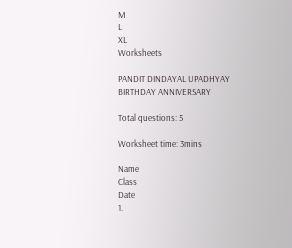M
L
XL
Worksheets

PANDIT DINDAYAL UPADHYAY BIRTHDAY ANNIVERSARY

Total questions: 5

Worksheet time: 3mins

Name
Class
Date
1.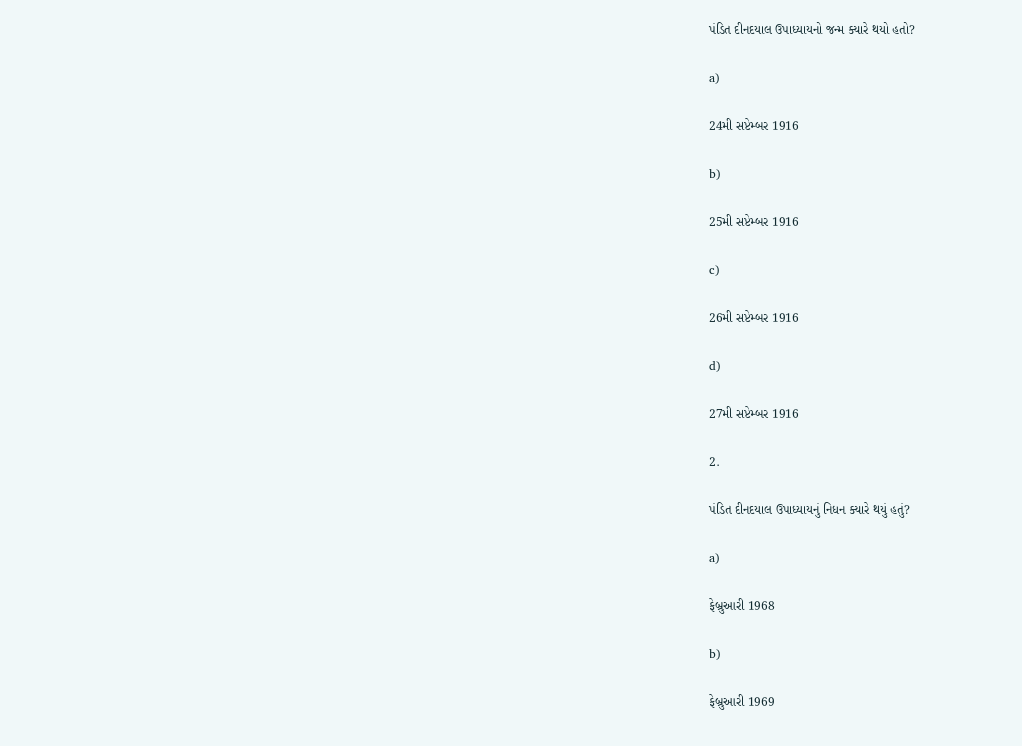પંડિત દીનદયાલ ઉપાધ્યાયનો જન્મ ક્યારે થયો હતો?

a)

24મી સપ્ટેમ્બર 1916

b)

25મી સપ્ટેમ્બર 1916

c)

26મી સપ્ટેમ્બર 1916

d)

27મી સપ્ટેમ્બર 1916

2.

પંડિત દીનદયાલ ઉપાધ્યાયનું નિધન ક્યારે થયું હતું?

a)

ફેબ્રુઆરી 1968

b)

ફેબ્રુઆરી 1969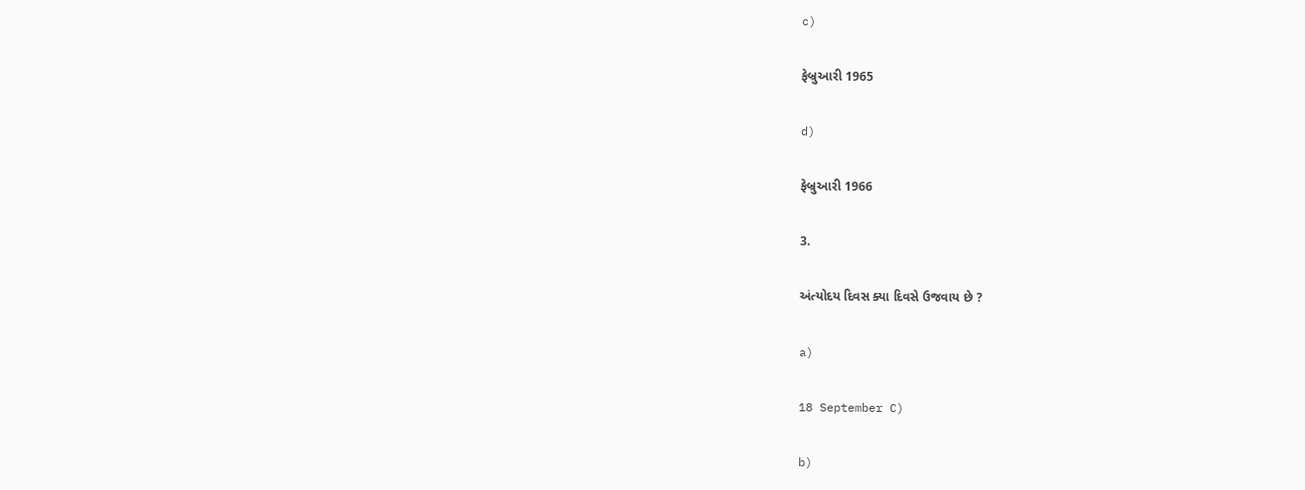c)

ફેબ્રુઆરી 1965

d)

ફેબ્રુઆરી 1966

3.

અંત્યોદય દિવસ ક્યા દિવસે ઉજવાય છે ?

a)

18 September C)

b)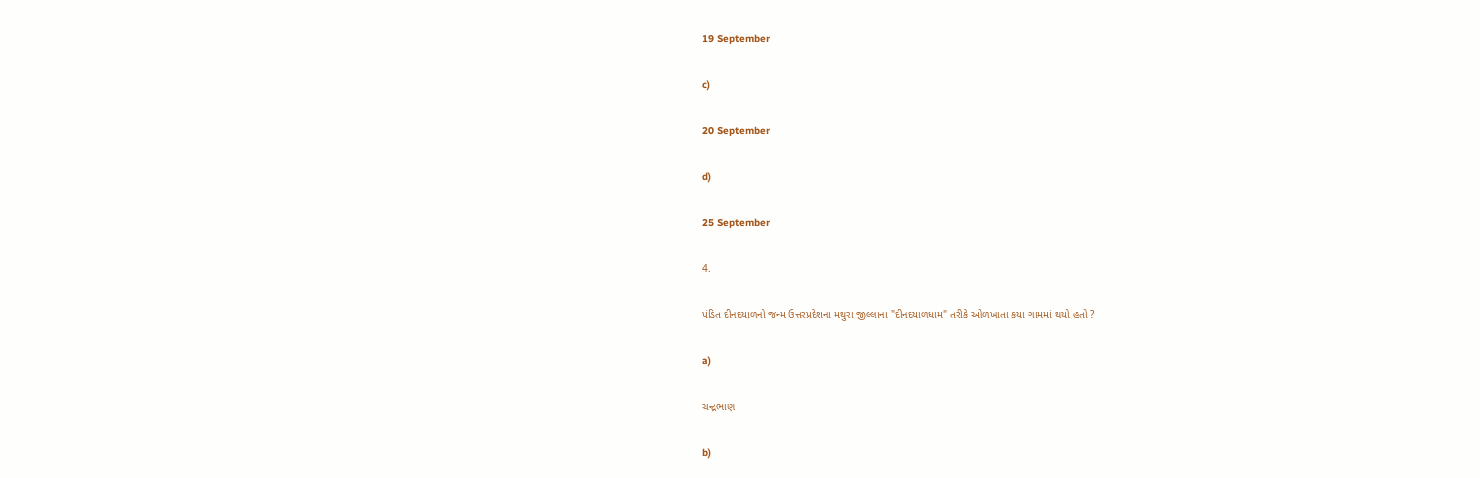19 September

c)

20 September

d)

25 September

4.

પંડિત દીનદયાળનો જન્મ ઉત્તરપ્રદેશના મથુરા જીલ્લાના "દીનદયાળધામ" તરીકે ઓળખાતા કયા ગામમાં થયો હતો ?

a)

ચન્દ્રભાણ

b)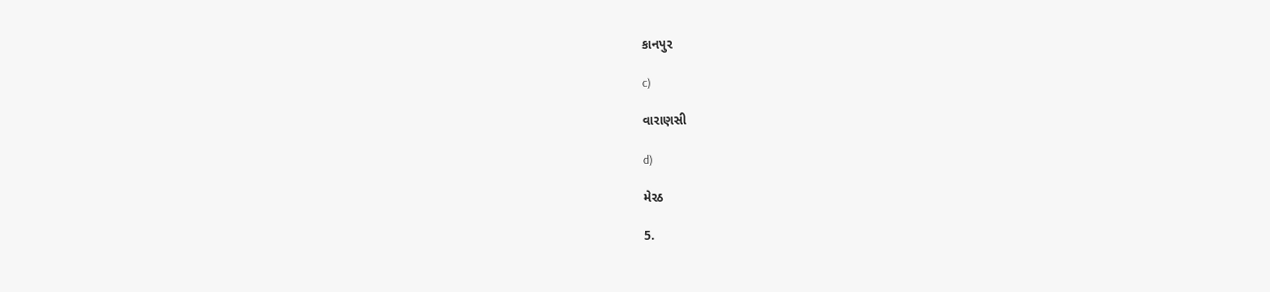કાનપુર

c)

વારાણસી

d)

મેરઠ

5.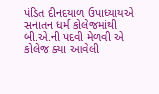પંડિત દીનદયાળ ઉપાધ્યાયએ સનાતન ધર્મ કોલેજમાંથી બી.એ.ની પદવી મેળવી એ કોલેજ ક્યા આવેલી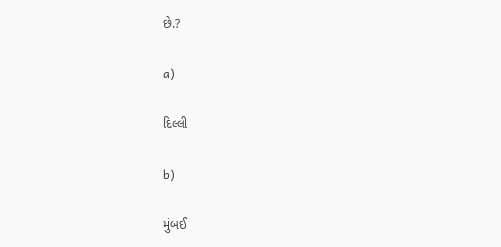છે.?

a)

દિલ્લી

b)

મુંબઈ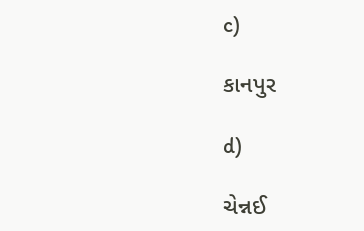c)

કાનપુર

d)

ચેન્નઈ